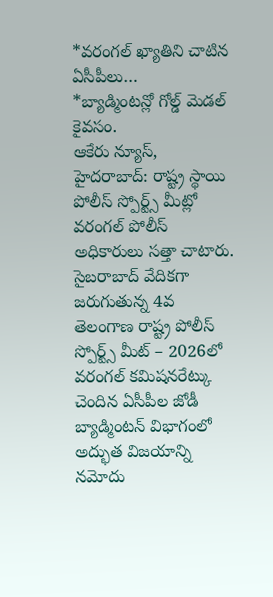*వరంగల్ ఖ్యాతిని చాటిన ఏసీపీలు…
*బ్యాడ్మింటన్లో గోల్డ్ మెడల్ కైవసం.
ఆకేరు న్యూస్, హైదరాబాద్: రాష్ట్ర స్థాయి పోలీస్ స్పోర్ట్స్ మీట్లో వరంగల్ పోలీస్ అధికారులు సత్తా చాటారు. సైబరాబాద్ వేదికగా జరుగుతున్న 4వ తెలంగాణ రాష్ట్ర పోలీస్ స్పోర్ట్స్ మీట్ – 2026లో వరంగల్ కమిషనరేట్కు చెందిన ఏసీపీల జోడీ బ్యాడ్మింటన్ విభాగంలో అద్భుత విజయాన్ని నమోదు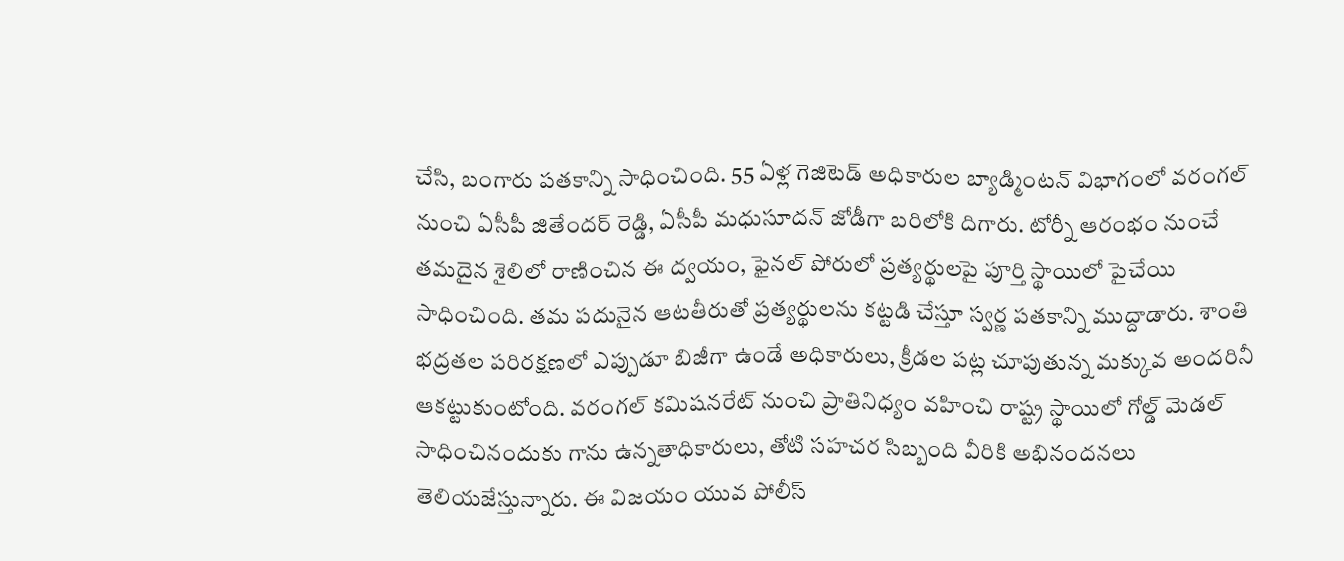చేసి, బంగారు పతకాన్ని సాధించింది. 55 ఏళ్ల గెజిటెడ్ అధికారుల బ్యాడ్మింటన్ విభాగంలో వరంగల్ నుంచి ఏసీపీ జితేందర్ రెడ్డి, ఏసీపీ మధుసూదన్ జోడీగా బరిలోకి దిగారు. టోర్నీ ఆరంభం నుంచే తమదైన శైలిలో రాణించిన ఈ ద్వయం, ఫైనల్ పోరులో ప్రత్యర్థులపై పూర్తి స్థాయిలో పైచేయి సాధించింది. తమ పదునైన ఆటతీరుతో ప్రత్యర్థులను కట్టడి చేస్తూ స్వర్ణ పతకాన్ని ముద్దాడారు. శాంతి భద్రతల పరిరక్షణలో ఎప్పుడూ బిజీగా ఉండే అధికారులు, క్రీడల పట్ల చూపుతున్న మక్కువ అందరినీ ఆకట్టుకుంటోంది. వరంగల్ కమిషనరేట్ నుంచి ప్రాతినిధ్యం వహించి రాష్ట్ర స్థాయిలో గోల్డ్ మెడల్ సాధించినందుకు గాను ఉన్నతాధికారులు, తోటి సహచర సిబ్బంది వీరికి అభినందనలు తెలియజేస్తున్నారు. ఈ విజయం యువ పోలీస్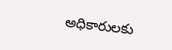అధికారులకు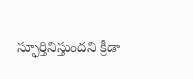స్ఫూర్తినిస్తుందని క్రీడా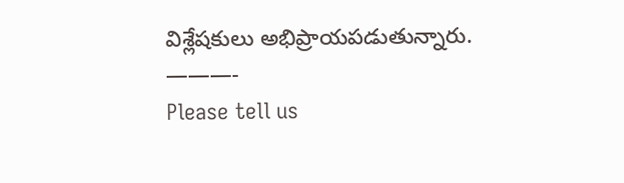విశ్లేషకులు అభిప్రాయపడుతున్నారు.
———-
Please tell us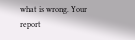what is wrong. Your report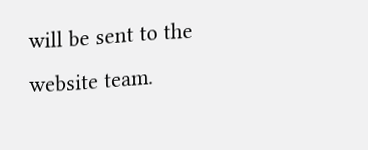will be sent to the website team.